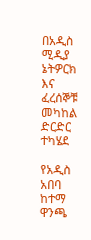በአዲስ ሚዲያ ኔትዎርክ እና ፈረሰኞቹ መካከል ድርድር ተካሄደ

የአዲስ አበባ ከተማ ዋንጫ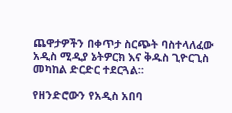ጨዋታዎችን በቀጥታ ስርጭት ባስተላለፈው አዲስ ሚዲያ ኔትዎርክ እና ቅዱስ ጊዮርጊስ መካከል ድርድር ተደርጓል።

የዘንድሮውን የአዲስ አበባ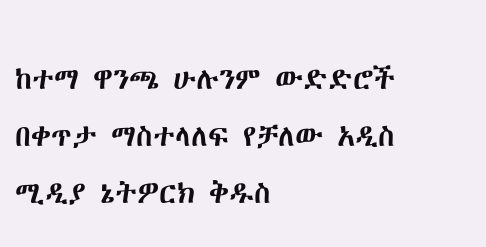ከተማ ዋንጫ ሁሉንም ውድድሮች በቀጥታ ማስተላለፍ የቻለው አዲስ ሚዲያ ኔትዎርክ ቅዱስ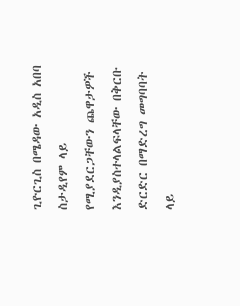ጊዮርጊስ በሜዳው አዲስ አበባ ስታዲየም ላይ የሚያደርጋቸውን ጨዋታዎች እንዲያስተላልፍላቸው በቅርቡ ድርድር በማድረግ መግባባት ላይ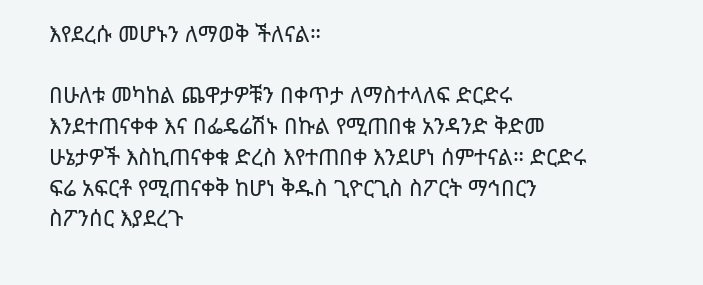እየደረሱ መሆኑን ለማወቅ ችለናል።

በሁለቱ መካከል ጨዋታዎቹን በቀጥታ ለማስተላለፍ ድርድሩ እንደተጠናቀቀ እና በፌዴሬሽኑ በኩል የሚጠበቁ አንዳንድ ቅድመ ሁኔታዎች እስኪጠናቀቁ ድረስ እየተጠበቀ እንደሆነ ሰምተናል። ድርድሩ ፍሬ አፍርቶ የሚጠናቀቅ ከሆነ ቅዱስ ጊዮርጊስ ስፖርት ማኅበርን ስፖንሰር እያደረጉ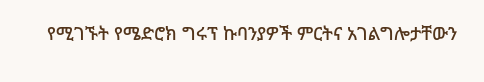የሚገኙት የሜድሮክ ግሩፕ ኩባንያዎች ምርትና አገልግሎታቸውን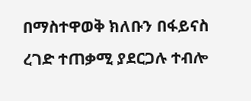በማስተዋወቅ ክለቡን በፋይናስ ረገድ ተጠቃሚ ያደርጋሉ ተብሎ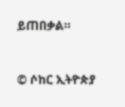ይጠበቃል።


© ሶከር ኢትዮጵያ